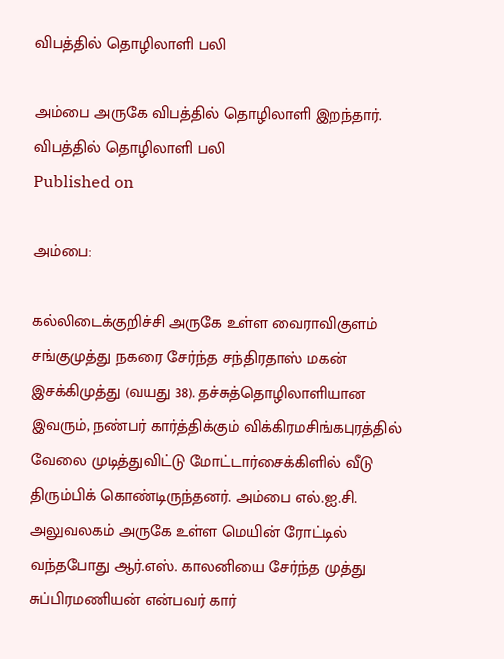விபத்தில் தொழிலாளி பலி

அம்பை அருகே விபத்தில் தொழிலாளி இறந்தார்.
விபத்தில் தொழிலாளி பலி
Published on

அம்பை:

கல்லிடைக்குறிச்சி அருகே உள்ள வைராவிகுளம் சங்குமுத்து நகரை சேர்ந்த சந்திரதாஸ் மகன் இசக்கிமுத்து (வயது 38). தச்சுத்தொழிலாளியான இவரும், நண்பர் கார்த்திக்கும் விக்கிரமசிங்கபுரத்தில் வேலை முடித்துவிட்டு மோட்டார்சைக்கிளில் வீடு திரும்பிக் கொண்டிருந்தனர். அம்பை எல்.ஐ.சி. அலுவலகம் அருகே உள்ள மெயின் ரோட்டில் வந்தபோது ஆர்.எஸ். காலனியை சேர்ந்த முத்து சுப்பிரமணியன் என்பவர் கார்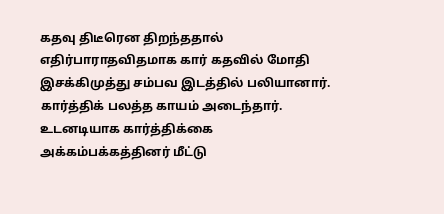கதவு திடீரென திறந்ததால் எதிர்பாராதவிதமாக கார் கதவில் மோதி இசக்கிமுத்து சம்பவ இடத்தில் பலியானார். கார்த்திக் பலத்த காயம் அடைந்தார். உடனடியாக கார்த்திக்கை அக்கம்பக்கத்தினர் மீட்டு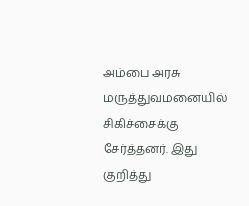அம்பை அரசு மருத்துவமனையில் சிகிச்சைக்கு சேர்த்தனர். இது குறித்து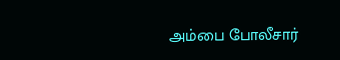அம்பை போலீசார்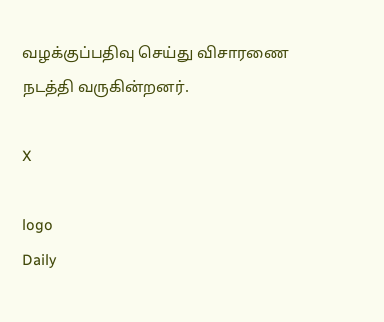வழக்குப்பதிவு செய்து விசாரணை நடத்தி வருகின்றனர்.

X

logo
Daily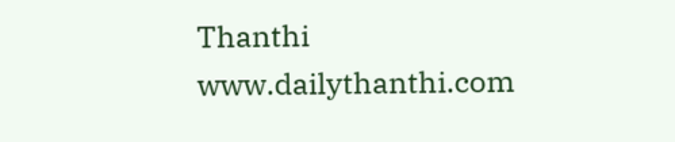Thanthi
www.dailythanthi.com